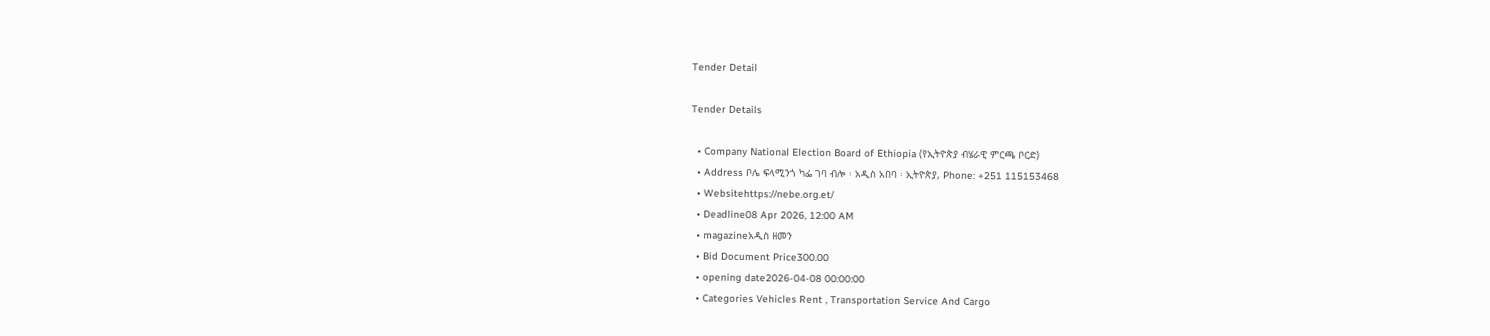Tender Detail

Tender Details

  • Company National Election Board of Ethiopia (የኢትዮጵያ ብሄራዊ ምርጫ ቦርድ)
  • Address ቦሌ ፍላሚንጎ ካፌ ገባ ብሎ ፡ አዲስ አበባ ፡ ኢትዮጵያ, Phone: +251 115153468
  • Websitehttps://nebe.org.et/
  • Deadline08 Apr 2026, 12:00 AM
  • magazineአዲስ ዘመን
  • Bid Document Price300.00
  • opening date2026-04-08 00:00:00
  • Categories Vehicles Rent , Transportation Service And Cargo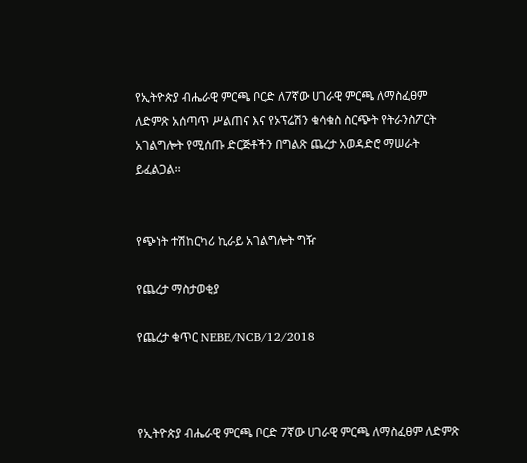የኢትዮጵያ ብሔራዊ ምርጫ ቦርድ ለ7ኛው ሀገራዊ ምርጫ ለማስፈፀም ለድምጽ አሰጣጥ ሥልጠና እና የኦፕሬሽን ቁሳቁስ ስርጭት የትራንስፖርት አገልግሎት የሚሰጡ ድርጅቶችን በግልጽ ጨረታ አወዳድሮ ማሠራት ይፈልጋል፡፡


የጭነት ተሽከርካሪ ኪራይ አገልግሎት ግዥ

የጨረታ ማስታወቂያ

የጨረታ ቁጥር NEBE/NCB/12/2018



የኢትዮጵያ ብሔራዊ ምርጫ ቦርድ 7ኛው ሀገራዊ ምርጫ ለማስፈፀም ለድምጽ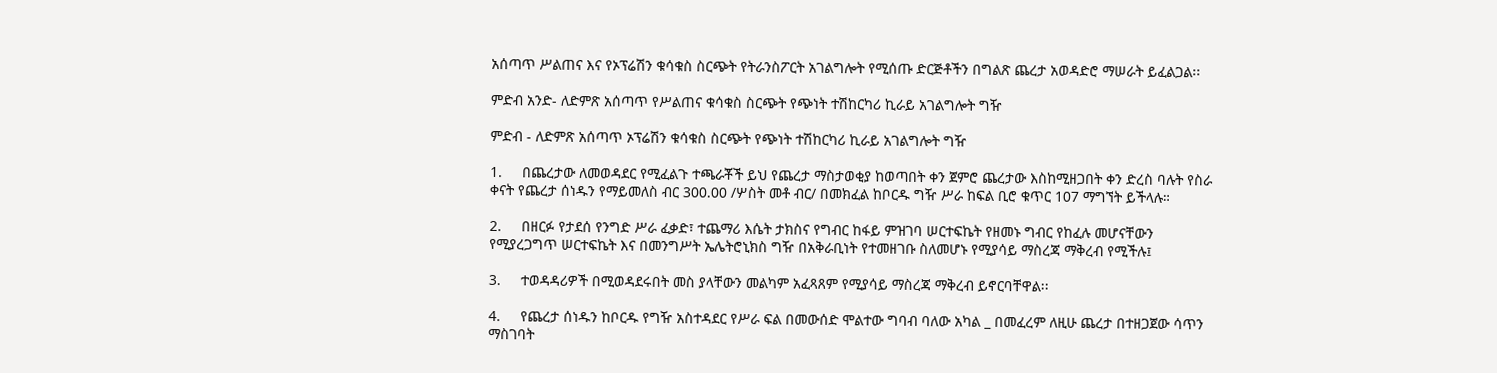አሰጣጥ ሥልጠና እና የኦፕሬሽን ቁሳቁስ ስርጭት የትራንስፖርት አገልግሎት የሚሰጡ ድርጅቶችን በግልጽ ጨረታ አወዳድሮ ማሠራት ይፈልጋል፡፡

ምድብ አንድ- ለድምጽ አሰጣጥ የሥልጠና ቁሳቁስ ስርጭት የጭነት ተሽከርካሪ ኪራይ አገልግሎት ግዥ

ምድብ - ለድምጽ አሰጣጥ ኦፕሬሽን ቁሳቁስ ስርጭት የጭነት ተሽከርካሪ ኪራይ አገልግሎት ግዥ

1.     በጨረታው ለመወዳደር የሚፈልጉ ተጫራቾች ይህ የጨረታ ማስታወቂያ ከወጣበት ቀን ጀምሮ ጨረታው እስከሚዘጋበት ቀን ድረስ ባሉት የስራ ቀናት የጨረታ ሰነዱን የማይመለስ ብር 300.00 /ሦስት መቶ ብር/ በመክፈል ከቦርዱ ግዥ ሥራ ከፍል ቢሮ ቁጥር 107 ማግኘት ይችላሉ።

2.     በዘርፉ የታደሰ የንግድ ሥራ ፈቃድ፣ ተጨማሪ እሴት ታክስና የግብር ከፋይ ምዝገባ ሠርተፍኬት የዘመኑ ግብር የከፈሉ መሆናቸውን የሚያረጋግጥ ሠርተፍኬት እና በመንግሥት ኤሌትሮኒክስ ግዥ በአቅራቢነት የተመዘገቡ ስለመሆኑ የሚያሳይ ማስረጃ ማቅረብ የሚችሉ፤

3.     ተወዳዳሪዎች በሚወዳደሩበት መስ ያላቸውን መልካም አፈጻጸም የሚያሳይ ማስረጃ ማቅረብ ይኖርባቸዋል፡፡

4.     የጨረታ ሰነዱን ከቦርዱ የግዥ አስተዳደር የሥራ ፍል በመውሰድ ሞልተው ግባብ ባለው አካል _ በመፈረም ለዚሁ ጨረታ በተዘጋጀው ሳጥን ማስገባት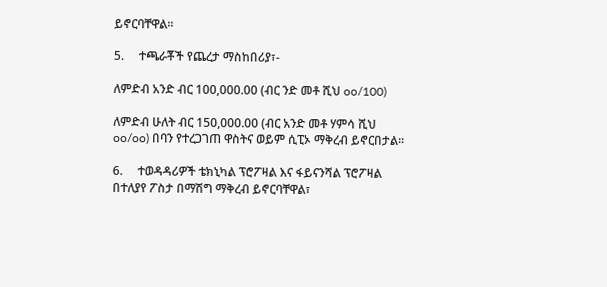ይኖርባቸዋል፡፡

5.     ተጫራቾች የጨረታ ማስከበሪያ፣-

ለምድብ አንድ ብር 100,000.00 (ብር ንድ መቶ ሺህ oo/100)

ለምድብ ሁለት ብር 150,000.00 (ብር አንድ መቶ ሃምሳ ሺህ oo/oo) በባን የተረጋገጠ ዋስትና ወይም ሲፒኦ ማቅረብ ይኖርበታል፡፡

6.     ተወዳዳሪዎች ቴክኒካል ፕሮፖዛል እና ፋይናንሻል ፕሮፖዛል በተለያየ ፖስታ በማሽግ ማቅረብ ይኖርባቸዋል፣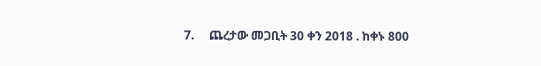7.     ጨረታው መጋቢት 30 ቀን 2018 . ከቀኑ 800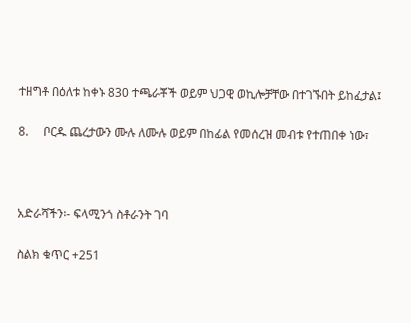ተዘግቶ በዕለቱ ከቀኑ 830 ተጫራቾች ወይም ህጋዊ ወኪሎቻቸው በተገኙበት ይከፈታል፤

8.     ቦርዱ ጨረታውን ሙሉ ለሙሉ ወይም በከፊል የመሰረዝ መብቱ የተጠበቀ ነው፣



አድራሻችን፡- ፍላሚንጎ ስቶራንት ገባ

ስልክ ቁጥር +251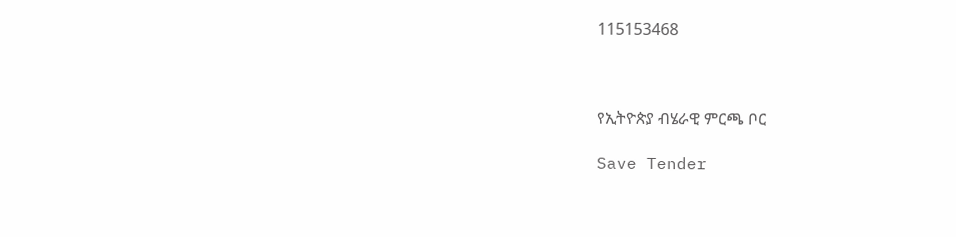115153468



የኢትዮጵያ ብሄራዊ ምርጫ ቦር

Save Tender